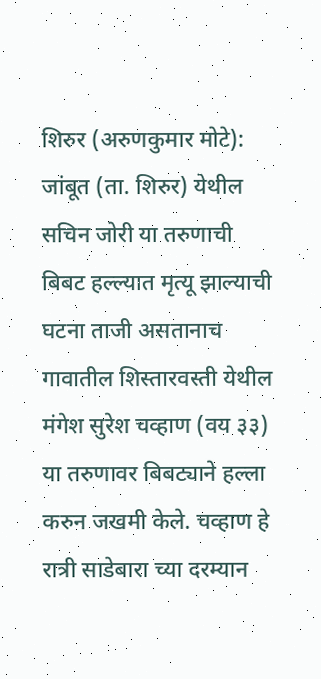शिरुर (अरुणकुमार मोटे): जांबूत (ता. शिरुर) येथील सचिन जोरी या तरुणाची बिबट हल्ल्यात मृत्यू झाल्याची घटना ताजी असतानाच गावातील शिस्तारवस्ती येथील मंगेश सुरेश चव्हाण (वय ३३) या तरुणावर बिबट्याने हल्ला करुन जखमी केले. चव्हाण हे रात्री साडेबारा च्या दरम्यान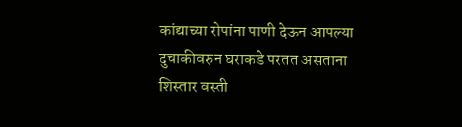कांद्याच्या रोपांना पाणी देऊन आपल्या दुचाकीवरुन घराकडे परतत असताना शिस्तार वस्ती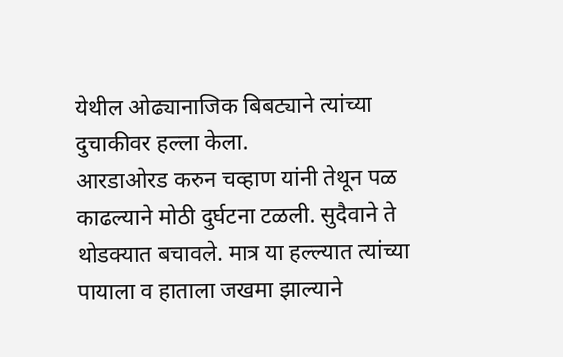येथील ओढ्यानाजिक बिबट्याने त्यांच्या दुचाकीवर हल्ला केला.
आरडाओरड करुन चव्हाण यांनी तेथून पळ काढल्याने मोठी दुर्घटना टळली. सुदैवाने ते थोडक्यात बचावले. मात्र या हल्ल्यात त्यांच्या पायाला व हाताला जखमा झाल्याने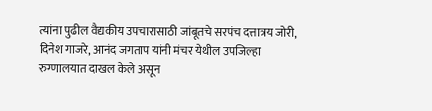त्यांना पुढील वैद्यकीय उपचारासाठी जांबूतचे सरपंच दत्तात्रय जोरी, दिनेश गाजरे, आनंद जगताप यांनी मंचर येथील उपजिल्हा रुग्णालयात दाखल केले असून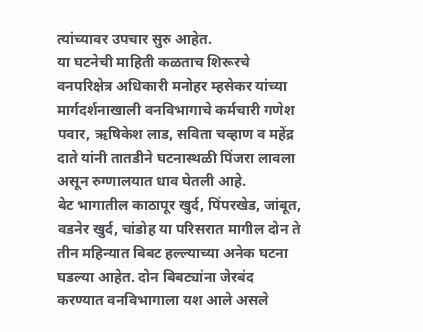त्यांच्यावर उपचार सुरु आहेत.
या घटनेची माहिती कळताच शिरूरचे वनपरिक्षेत्र अधिकारी मनोहर म्हसेकर यांच्या मार्गदर्शनाखाली वनविभागाचे कर्मचारी गणेश पवार, ऋषिकेश लाड, सविता चव्हाण व महेंद्र दाते यांनी तातडीने घटनास्थळी पिंजरा लावला असून रुग्णालयात धाव घेतली आहे.
बेट भागातील काठापूर खुर्द, पिंपरखेड, जांबूत, वडनेर खुर्द, चांडोह या परिसरात मागील दोन ते तीन महिन्यात बिबट हल्ल्याच्या अनेक घटना घडल्या आहेत. दोन बिबट्यांना जेरबंद करण्यात वनविभागाला यश आले असले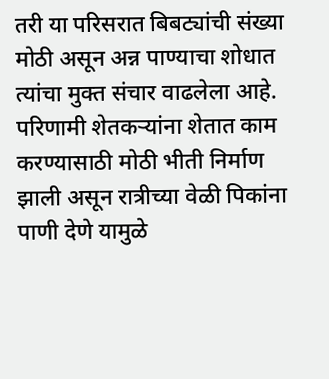तरी या परिसरात बिबट्यांची संख्या मोठी असून अन्न पाण्याचा शोधात त्यांचा मुक्त संचार वाढलेला आहे. परिणामी शेतकऱ्यांना शेतात काम करण्यासाठी मोठी भीती निर्माण झाली असून रात्रीच्या वेळी पिकांना पाणी देणे यामुळे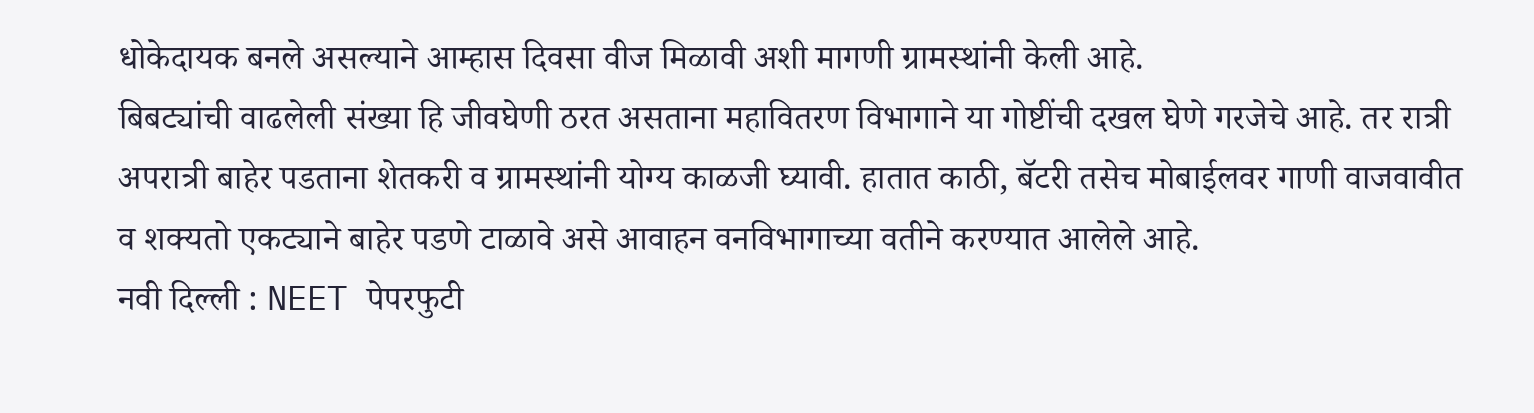धोकेदायक बनले असल्याने आम्हास दिवसा वीज मिळावी अशी मागणी ग्रामस्थांनी केली आहे.
बिबट्यांची वाढलेली संख्या हि जीवघेणी ठरत असताना महावितरण विभागाने या गोष्टींची दखल घेणे गरजेचे आहे. तर रात्री अपरात्री बाहेर पडताना शेतकरी व ग्रामस्थांनी योग्य काळजी घ्यावी. हातात काठी, बॅटरी तसेच मोबाईलवर गाणी वाजवावीत व शक्यतो एकट्याने बाहेर पडणे टाळावे असे आवाहन वनविभागाच्या वतीने करण्यात आलेले आहे.
नवी दिल्ली : NEET पेपरफुटी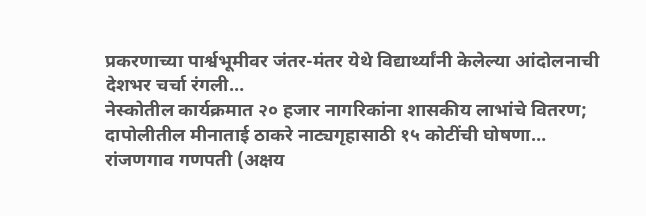प्रकरणाच्या पार्श्वभूमीवर जंतर-मंतर येथे विद्यार्थ्यांनी केलेल्या आंदोलनाची देशभर चर्चा रंगली…
नेस्कोतील कार्यक्रमात २० हजार नागरिकांना शासकीय लाभांचे वितरण; दापोलीतील मीनाताई ठाकरे नाट्यगृहासाठी १५ कोटींची घोषणा…
रांजणगाव गणपती (अक्षय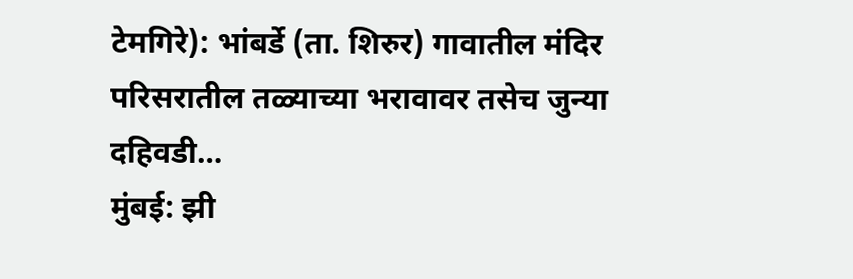टेमगिरे): भांबर्डे (ता. शिरुर) गावातील मंदिर परिसरातील तळ्याच्या भरावावर तसेच जुन्या दहिवडी…
मुंबई: झी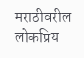मराठीवरील लोकप्रिय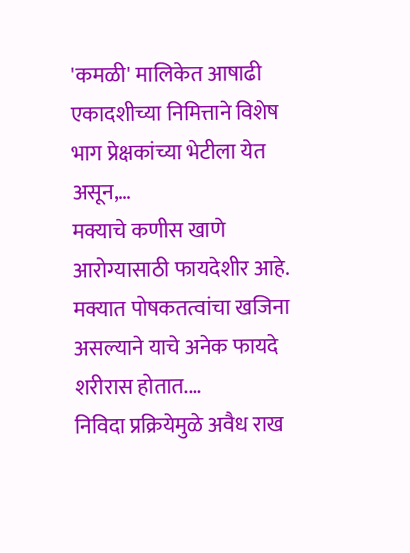'कमळी' मालिकेत आषाढी एकादशीच्या निमित्ताने विशेष भाग प्रेक्षकांच्या भेटीला येत असून,…
मक्याचे कणीस खाणे आरोग्यासाठी फायदेशीर आहे. मक्यात पोषकतत्वांचा खजिना असल्याने याचे अनेक फायदे शरीरास होतात.…
निविदा प्रक्रियेमुळे अवैध राख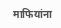माफियांना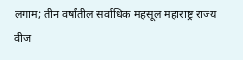लगाम; तीन वर्षांतील सर्वाधिक महसूल महाराष्ट्र राज्य वीज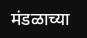मंडळाच्या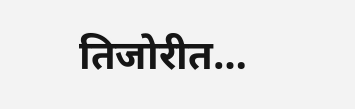तिजोरीत…